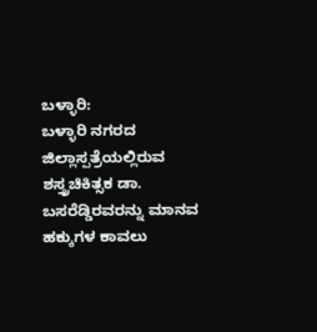ಬಳ್ಳಾರಿ:
ಬಳ್ಳಾರಿ ನಗರದ ಜಿಲ್ಲಾಸ್ಪತ್ರೆಯಲ್ಲಿರುವ ಶಸ್ತ್ರಚಿಕಿತ್ಸಕ ಡಾ.
ಬಸರೆಡ್ಡಿರವರನ್ನು ಮಾನವ
ಹಕ್ಕುಗಳ ಕಾವಲು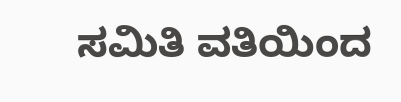ಸಮಿತಿ ವತಿಯಿಂದ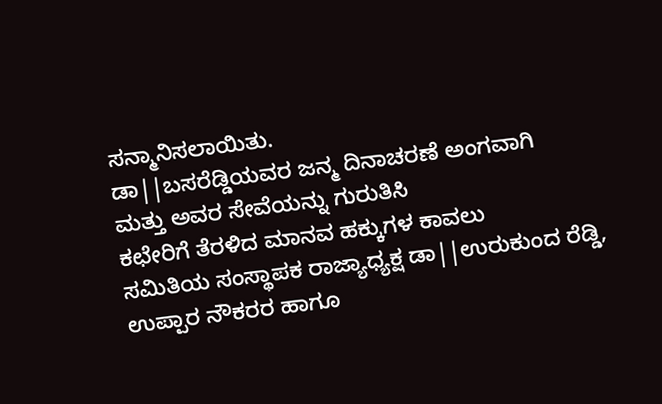ಸನ್ಮಾನಿಸಲಾಯಿತು.
ಡಾ||ಬಸರೆಡ್ಡಿಯವರ ಜನ್ಮ ದಿನಾಚರಣೆ ಅಂಗವಾಗಿ
ಮತ್ತು ಅವರ ಸೇವೆಯನ್ನು ಗುರುತಿಸಿ
ಕಛೇರಿಗೆ ತೆರಳಿದ ಮಾನವ ಹಕ್ಕುಗಳ ಕಾವಲು
ಸಮಿತಿಯ ಸಂಸ್ಥಾಪಕ ರಾಜ್ಯಾಧ್ಯಕ್ಷ ಡಾ||ಉರುಕುಂದ ರೆಡ್ಡಿ,
ಉಪ್ಪಾರ ನೌಕರರ ಹಾಗೂ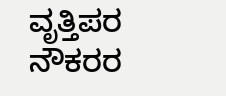ವೃತ್ತಿಪರ ನೌಕರರ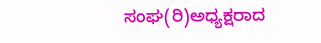ಸಂಘ(ರಿ)ಅಧ್ಯಕ್ಷರಾದ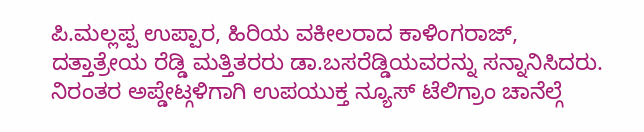ಪಿ.ಮಲ್ಲಪ್ಪ ಉಪ್ಪಾರ, ಹಿರಿಯ ವಕೀಲರಾದ ಕಾಳಿಂಗರಾಜ್, ದತ್ತಾತ್ರೇಯ ರೆಡ್ಡಿ ಮತ್ತಿತರರು ಡಾ.ಬಸರೆಡ್ಡಿಯವರನ್ನು ಸನ್ನಾನಿಸಿದರು.
ನಿರಂತರ ಅಪ್ಡೇಟ್ಗಳಿಗಾಗಿ ಉಪಯುಕ್ತ ನ್ಯೂಸ್ ಟೆಲಿಗ್ರಾಂ ಚಾನೆಲ್ಗೆ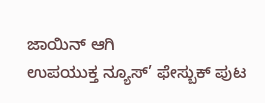ಜಾಯಿನ್ ಆಗಿ
ಉಪಯುಕ್ತ ನ್ಯೂಸ್’ ಫೇಸ್ಬುಕ್ ಪುಟ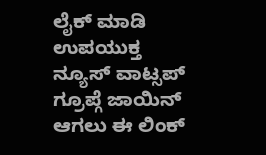ಲೈಕ್ ಮಾಡಿ
ಉಪಯುಕ್ತ ನ್ಯೂಸ್ ವಾಟ್ಸಪ್ ಗ್ರೂಪ್ಗೆ ಜಾಯಿನ್ ಆಗಲು ಈ ಲಿಂಕ್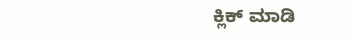ಕ್ಲಿಕ್ ಮಾಡಿ